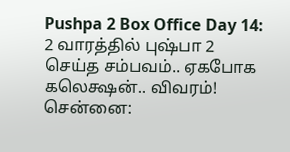Pushpa 2 Box Office Day 14: 2 வாரத்தில் புஷ்பா 2 செய்த சம்பவம்.. ஏகபோக கலெக்ஷன்.. விவரம்!
சென்னை: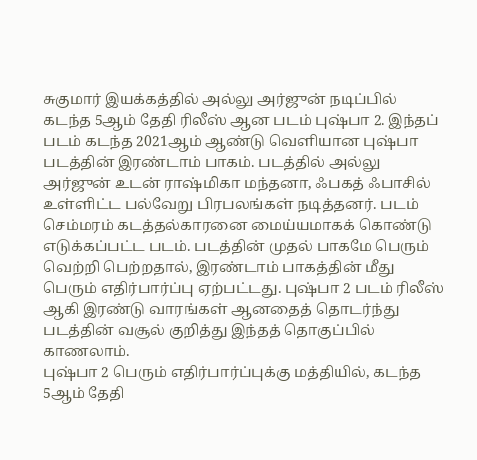சுகுமார் இயக்கத்தில் அல்லு அர்ஜுன் நடிப்பில் கடந்த 5ஆம் தேதி ரிலீஸ் ஆன படம் புஷ்பா 2. இந்தப் படம் கடந்த 2021ஆம் ஆண்டு வெளியான புஷ்பா படத்தின் இரண்டாம் பாகம். படத்தில் அல்லு அர்ஜுன் உடன் ராஷ்மிகா மந்தனா, ஃபகத் ஃபாசில் உள்ளிட்ட பல்வேறு பிரபலங்கள் நடித்தனர். படம் செம்மரம் கடத்தல்காரனை மைய்யமாகக் கொண்டு எடுக்கப்பட்ட படம். படத்தின் முதல் பாகமே பெரும் வெற்றி பெற்றதால், இரண்டாம் பாகத்தின் மீது பெரும் எதிர்பார்ப்பு ஏற்பட்டது. புஷ்பா 2 படம் ரிலீஸ் ஆகி இரண்டு வாரங்கள் ஆனதைத் தொடர்ந்து படத்தின் வசூல் குறித்து இந்தத் தொகுப்பில் காணலாம்.
புஷ்பா 2 பெரும் எதிர்பார்ப்புக்கு மத்தியில், கடந்த 5ஆம் தேதி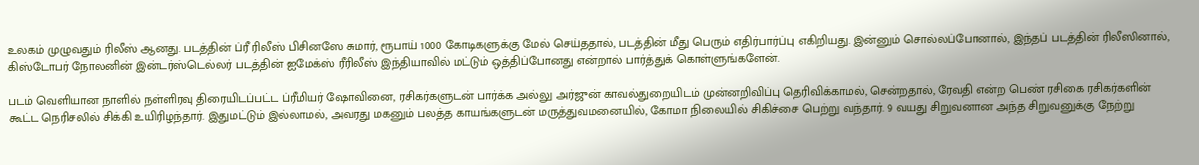உலகம் முழுவதும் ரிலீஸ் ஆனது. படத்தின் ப்ரீ ரிலீஸ் பிசினஸே சுமார், ரூபாய் 1000 கோடிகளுக்கு மேல் செய்ததால், படத்தின் மீது பெரும் எதிர்பார்ப்பு எகிறியது. இன்னும் சொல்லப்போனால், இந்தப் படத்தின் ரிலீஸினால், கிஸ்டோபர் நோலனின் இன்டர்ஸ்டெல்லர் படத்தின் ஐமேக்ஸ் ரீரிலீஸ் இந்தியாவில் மட்டும் ஒத்திப்போனது என்றால் பார்த்துக் கொள்ளுங்களேன்.

படம் வெளியான நாளில் நள்ளிரவு திரையிடப்பட்ட ப்ரீமியர் ஷோவினை, ரசிகர்களுடன் பார்க்க அல்லு அர்ஜுன் காவல்துறையிடம் முன்னறிவிப்பு தெரிவிக்காமல், சென்றதால், ரேவதி என்ற பெண் ரசிகை ரசிகர்களின் கூட்ட நெரிசலில் சிக்கி உயிரிழந்தார். இதுமட்டும் இல்லாமல், அவரது மகனும் பலத்த காயங்களுடன் மருத்துவமனையில், கோமா நிலையில் சிகிச்சை பெற்று வந்தார். 9 வயது சிறுவனான அந்த சிறுவனுக்கு நேற்று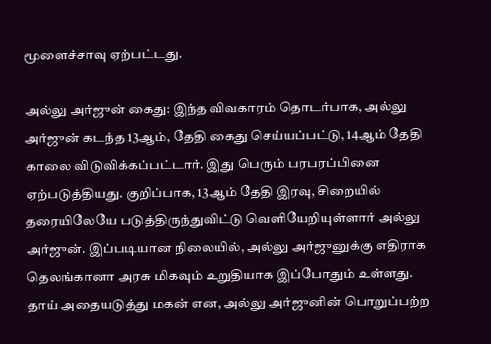மூளைச்சாவு ஏற்பட்டது.

அல்லு அர்ஜுன் கைது: இந்த விவகாரம் தொடர்பாக, அல்லு அர்ஜுன் கடந்த 13ஆம், தேதி கைது செய்யப்பட்டு, 14ஆம் தேதி காலை விடுவிக்கப்பட்டார். இது பெரும் பரபரப்பினை ஏற்படுத்தியது. குறிப்பாக, 13ஆம் தேதி இரவு, சிறையில் தரையிலேயே படுத்திருந்துவிட்டு வெளியேறியுள்ளார் அல்லு அர்ஜுன். இப்படியான நிலையில், அல்லு அர்ஜுனுக்கு எதிராக தெலங்கானா அரசு மிகவும் உறுதியாக இப்போதும் உள்ளது. தாய் அதையடுத்து மகன் என, அல்லு அர்ஜுனின் பொறுப்பற்ற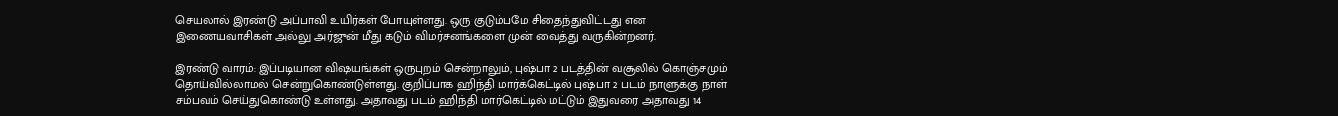செயலால் இரண்டு அப்பாவி உயிர்கள் போயுள்ளது. ஒரு குடும்பமே சிதைந்துவிட்டது என இணையவாசிகள் அல்லு அர்ஜுன் மீது கடும் விமர்சனங்களை முன் வைத்து வருகின்றனர்.

இரண்டு வாரம்: இப்படியான விஷயங்கள் ஒருபுறம் சென்றாலும், புஷ்பா 2 படத்தின் வசூலில் கொஞ்சமும் தொய்வில்லாமல் சென்றுகொண்டுள்ளது. குறிப்பாக ஹிந்தி மார்க்கெட்டில் புஷ்பா 2 படம் நாளுக்கு நாள் சம்பவம் செய்துகொண்டு உள்ளது. அதாவது படம் ஹிந்தி மார்கெட்டில் மட்டும் இதுவரை அதாவது 14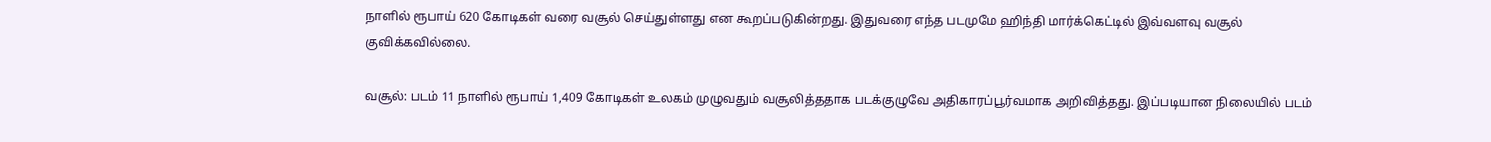நாளில் ரூபாய் 620 கோடிகள் வரை வசூல் செய்துள்ளது என கூறப்படுகின்றது. இதுவரை எந்த படமுமே ஹிந்தி மார்க்கெட்டில் இவ்வளவு வசூல் குவிக்கவில்லை.

வசூல்: படம் 11 நாளில் ரூபாய் 1,409 கோடிகள் உலகம் முழுவதும் வசூலித்ததாக படக்குழுவே அதிகாரப்பூர்வமாக அறிவித்தது. இப்படியான நிலையில் படம்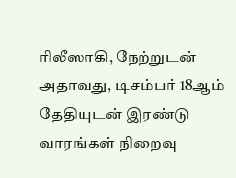ரிலீஸாகி, நேற்றுடன் அதாவது, டிசம்பர் 18ஆம் தேதியுடன் இரண்டு வாரங்கள் நிறைவு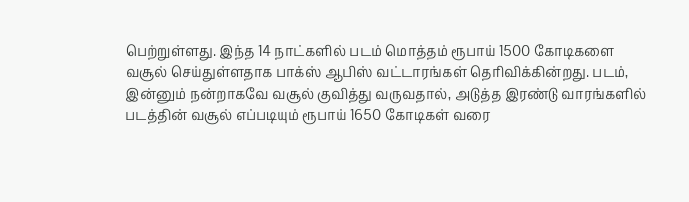பெற்றுள்ளது. இந்த 14 நாட்களில் படம் மொத்தம் ரூபாய் 1500 கோடிகளை வசூல் செய்துள்ளதாக பாக்ஸ் ஆபிஸ் வட்டாரங்கள் தெரிவிக்கின்றது. படம், இன்னும் நன்றாகவே வசூல் குவித்து வருவதால், அடுத்த இரண்டு வாரங்களில் படத்தின் வசூல் எப்படியும் ரூபாய் 1650 கோடிகள் வரை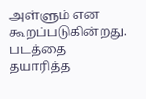அள்ளும் என கூறப்படுகின்றது. படத்தை தயாரித்த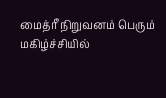மைத்ரீ நிறுவனம் பெரும் மகிழ்ச்சியில்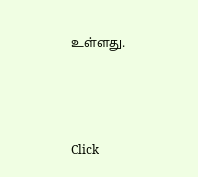உள்ளது.



Click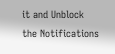it and Unblock the Notifications